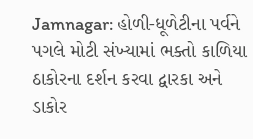Jamnagar: હોળી-ધૂળેટીના પર્વને પગલે મોટી સંખ્યામાં ભક્તો કાળિયા ઠાકોરના દર્શન કરવા દ્વારકા અને ડાકોર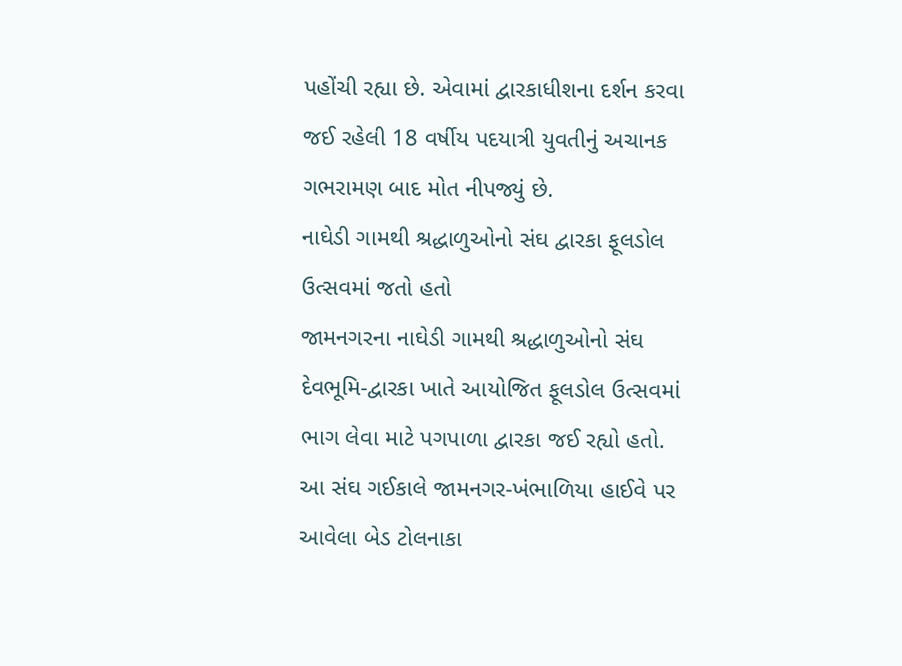પહોંચી રહ્યા છે. એવામાં દ્વારકાધીશના દર્શન કરવા જઈ રહેલી 18 વર્ષીય પદયાત્રી યુવતીનું અચાનક ગભરામણ બાદ મોત નીપજ્યું છે.
નાઘેડી ગામથી શ્રદ્ધાળુઓનો સંઘ દ્વારકા ફૂલડોલ ઉત્સવમાં જતો હતો
જામનગરના નાઘેડી ગામથી શ્રદ્ધાળુઓનો સંઘ દેવભૂમિ-દ્વારકા ખાતે આયોજિત ફૂલડોલ ઉત્સવમાં ભાગ લેવા માટે પગપાળા દ્વારકા જઈ રહ્યો હતો. આ સંઘ ગઈકાલે જામનગર-ખંભાળિયા હાઈવે પર આવેલા બેડ ટોલનાકા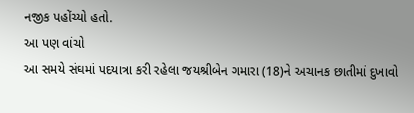નજીક પહોંચ્યો હતો.
આ પણ વાંચો
આ સમયે સંઘમાં પદયાત્રા કરી રહેલા જયશ્રીબેન ગમારા (18)ને અચાનક છાતીમાં દુખાવો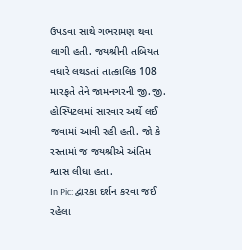ઉપડવા સાથે ગભરામણ થવા લાગી હતી. જયશ્રીની તબિયત વધારે લથડતાં તાત્કાલિક 108 મારફતે તેને જામનગરની જી.જી. હોસ્પિટલમાં સારવાર અર્થે લઈ જવામાં આવી રહી હતી. જો કે રસ્તામાં જ જયશ્રીએ અંતિમ શ્વાસ લીધા હતા.
In Pic: દ્વારકા દર્શન કરવા જઈ રહેલા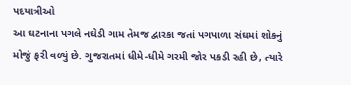પદયાત્રીઓ
આ ઘટનાના પગલે નઘેડી ગામ તેમજ દ્વારકા જતાં પગપાળા સંઘમાં શોકનું મોજું ફરી વળ્યું છે. ગુજરાતમાં ધીમે-ધીમે ગરમી જોર પકડી રહી છે, ત્યારે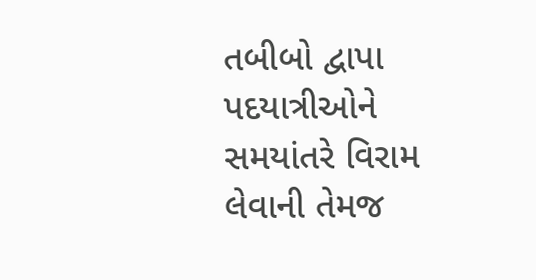તબીબો દ્વાપા પદયાત્રીઓને સમયાંતરે વિરામ લેવાની તેમજ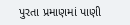પુરતા પ્રમાણમાં પાણી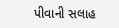પીવાની સલાહ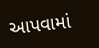આપવામાં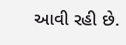આવી રહી છે.